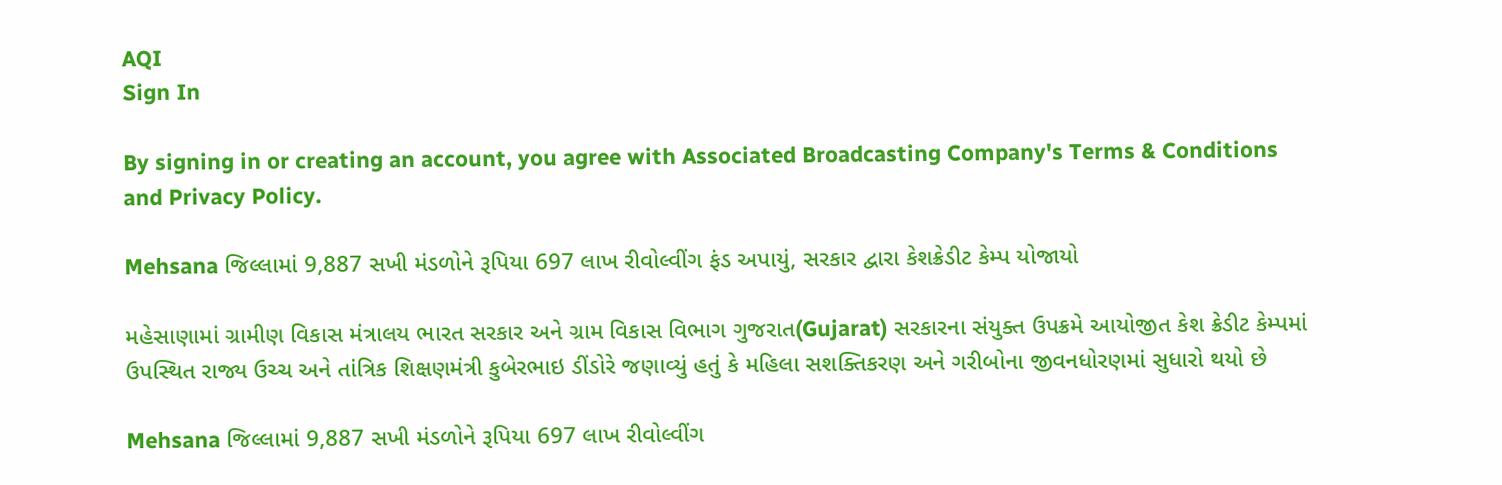AQI
Sign In

By signing in or creating an account, you agree with Associated Broadcasting Company's Terms & Conditions and Privacy Policy.

Mehsana જિલ્લામાં 9,887 સખી મંડળોને રૂપિયા 697 લાખ રીવોલ્વીંગ ફંડ અપાયું, સરકાર દ્વારા કેશક્રેડીટ કેમ્પ યોજાયો

મહેસાણામાં ગ્રામીણ વિકાસ મંત્રાલય ભારત સરકાર અને ગ્રામ વિકાસ વિભાગ ગુજરાત(Gujarat) સરકારના સંયુક્ત ઉપક્રમે આયોજીત કેશ ક્રેડીટ કેમ્પમાં ઉપસ્થિત રાજ્ય ઉચ્ચ અને તાંત્રિક શિક્ષણમંત્રી કુબેરભાઇ ડીંડોરે જણાવ્યું હતું કે મહિલા સશક્તિકરણ અને ગરીબોના જીવનધોરણમાં સુધારો થયો છે

Mehsana જિલ્લામાં 9,887 સખી મંડળોને રૂપિયા 697 લાખ રીવોલ્વીંગ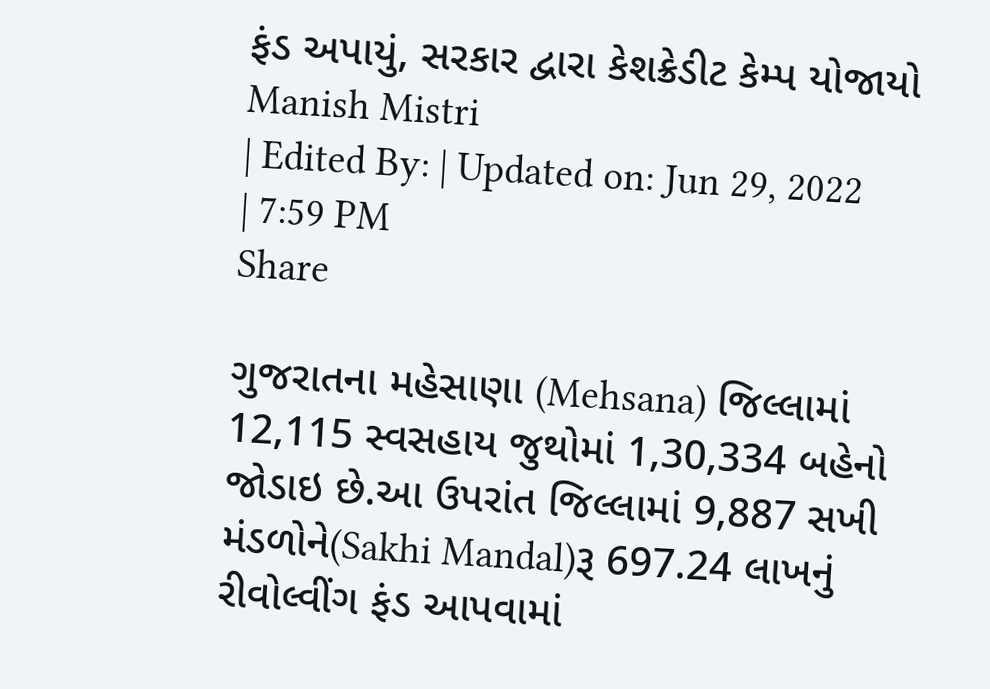ફંડ અપાયું, સરકાર દ્વારા કેશક્રેડીટ કેમ્પ યોજાયો
Manish Mistri
| Edited By: | Updated on: Jun 29, 2022 | 7:59 PM
Share

ગુજરાતના મહેસાણા (Mehsana) જિલ્લામાં 12,115 સ્વસહાય જુથોમાં 1,30,334 બહેનો જોડાઇ છે.આ ઉપરાંત જિલ્લામાં 9,887 સખી મંડળોને(Sakhi Mandal)રૂ 697.24 લાખનું રીવોલ્વીંગ ફંડ આપવામાં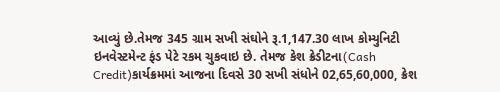આવ્યું છે.તેમજ 345 ગ્રામ સખી સંઘોને રૂ.1,147.30 લાખ કોમ્યુનિટી ઇનવેસ્ટમેન્ટ ફંડ પેટે રકમ ચુકવાઇ છે. તેમજ કેશ ક્રેડીટના(Cash Credit)કાર્યક્રમમાં આજના દિવસે 30 સખી સંધોને 02,65,60,000, ક્રેશ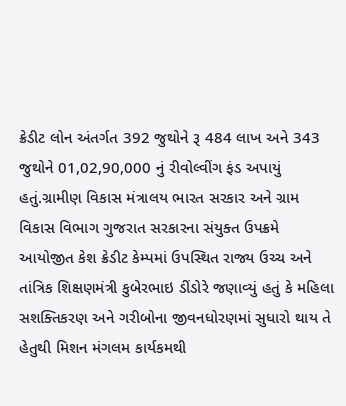ક્રેડીટ લોન અંતર્ગત 392 જુથોને રૂ 484 લાખ અને 343 જુથોને 01,02,90,000 નું રીવોલ્વીંગ ફંડ અપાયું હતું.ગ્રામીણ વિકાસ મંત્રાલય ભારત સરકાર અને ગ્રામ વિકાસ વિભાગ ગુજરાત સરકારના સંયુક્ત ઉપક્રમે આયોજીત કેશ ક્રેડીટ કેમ્પમાં ઉપસ્થિત રાજ્ય ઉચ્ચ અને તાંત્રિક શિક્ષણમંત્રી કુબેરભાઇ ડીંડોરે જણાવ્યું હતું કે મહિલા સશક્તિકરણ અને ગરીબોના જીવનધોરણમાં સુધારો થાય તે હેતુથી મિશન મંગલમ કાર્યકમથી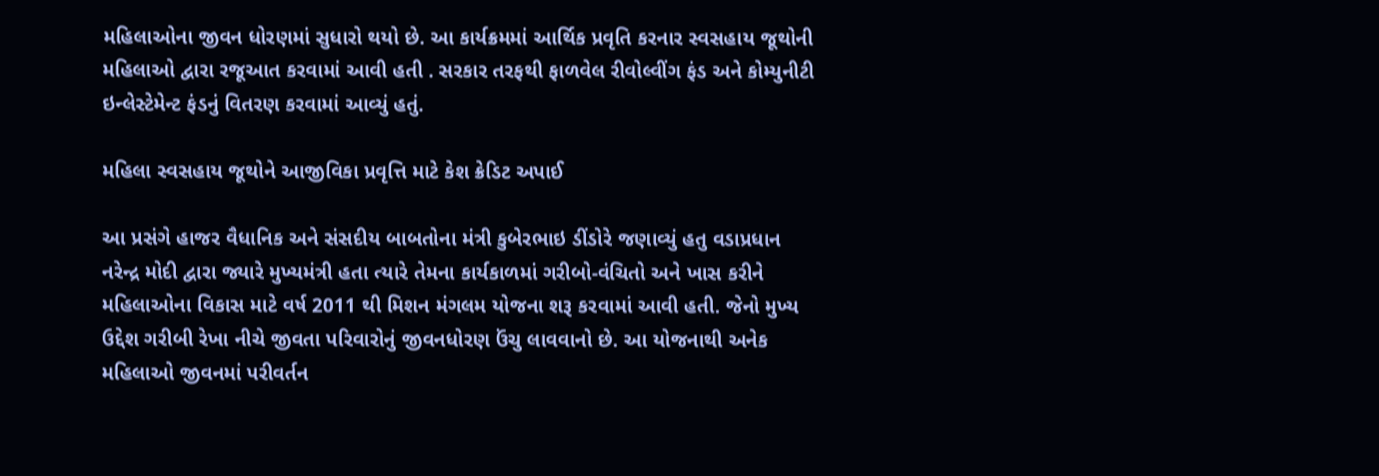મહિલાઓના જીવન ધોરણમાં સુધારો થયો છે. આ કાર્યક્રમમાં આર્થિક પ્રવૃતિ કરનાર સ્વસહાય જૂથોની મહિલાઓ દ્વારા રજૂઆત કરવામાં આવી હતી . સરકાર તરફથી ફાળવેલ રીવોલ્વીંગ ફંડ અને કોમ્યુનીટી ઇન્લેસ્ટેમેન્ટ ફંડનું વિતરણ કરવામાં આવ્યું હતું.

મહિલા સ્વસહાય જૂથોને આજીવિકા પ્રવૃત્તિ માટે કેશ ક્રેડિટ અપાઈ

આ પ્રસંગે હાજર વૈધાનિક અને સંસદીય બાબતોના મંત્રી કુબેરભાઇ ડીંડોરે જણાવ્યું હતુ વડાપ્રધાન નરેન્દ્ર મોદી દ્વારા જ્યારે મુખ્યમંત્રી હતા ત્યારે તેમના કાર્યકાળમાં ગરીબો-વંચિતો અને ખાસ કરીને મહિલાઓના વિકાસ માટે વર્ષ 2011 થી મિશન મંગલમ યોજના શરૂ કરવામાં આવી હતી. જેનો મુખ્ય ઉદ્દેશ ગરીબી રેખા નીચે જીવતા પરિવારોનું જીવનધોરણ ઉંચુ લાવવાનો છે. આ યોજનાથી અનેક મહિલાઓ જીવનમાં પરીવર્તન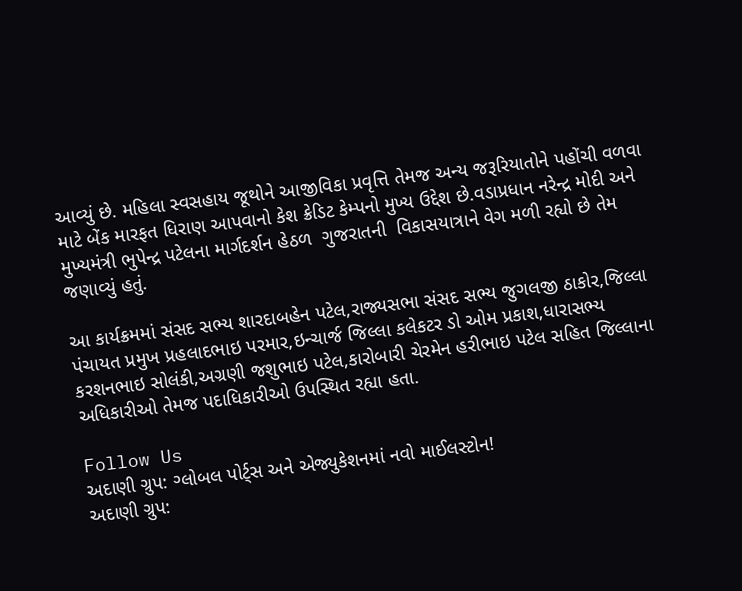આવ્યું છે. મહિલા સ્વસહાય જૂથોને આજીવિકા પ્રવૃત્તિ તેમજ અન્ય જરૂરિયાતોને પહોંચી વળવા માટે બેંક મારફત ધિરાણ આપવાનો કેશ ક્રેડિટ કેમ્પનો મુખ્ય ઉદ્દેશ છે.વડાપ્રધાન નરેન્દ્ર મોદી અને મુખ્યમંત્રી ભુપેન્દ્ર પટેલના માર્ગદર્શન હેઠળ  ગુજરાતની  વિકાસયાત્રાને વેગ મળી રહ્યો છે તેમ જણાવ્યું હતું.

આ કાર્યક્રમમાં સંસદ સભ્ય શારદાબહેન પટેલ,રાજ્યસભા સંસદ સભ્ય જુગલજી ઠાકોર,જિલ્લા પંચાયત પ્રમુખ પ્રહલાદભાઇ પરમાર,ઇન્ચાર્જ જિલ્લા કલેકટર ડો ઓમ પ્રકાશ,ધારાસભ્ય કરશનભાઇ સોલંકી,અગ્રણી જશુભાઇ પટેલ,કારોબારી ચેરમેન હરીભાઇ પટેલ સહિત જિલ્લાના અધિકારીઓ તેમજ પદાધિકારીઓ ઉપસ્થિત રહ્યા હતા.

Follow Us
અદાણી ગ્રુપ: ગ્લોબલ પોર્ટ્સ અને એજ્યુકેશનમાં નવો માઈલસ્ટોન!
અદાણી ગ્રુપ: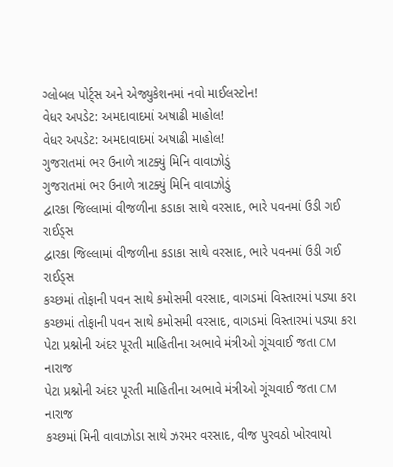ગ્લોબલ પોર્ટ્સ અને એજ્યુકેશનમાં નવો માઈલસ્ટોન!
વેધર અપડેટ: અમદાવાદમાં અષાઢી માહોલ!
વેધર અપડેટ: અમદાવાદમાં અષાઢી માહોલ!
ગુજરાતમાં ભર ઉનાળે ત્રાટક્યું મિનિ વાવાઝોડું
ગુજરાતમાં ભર ઉનાળે ત્રાટક્યું મિનિ વાવાઝોડું
દ્વારકા જિલ્લામાં વીજળીના કડાકા સાથે વરસાદ, ભારે પવનમાં ઉડી ગઈ રાઈડ્સ
દ્વારકા જિલ્લામાં વીજળીના કડાકા સાથે વરસાદ, ભારે પવનમાં ઉડી ગઈ રાઈડ્સ
કચ્છમાં તોફાની પવન સાથે કમોસમી વરસાદ, વાગડમાં વિસ્તારમાં પડ્યા કરા
કચ્છમાં તોફાની પવન સાથે કમોસમી વરસાદ, વાગડમાં વિસ્તારમાં પડ્યા કરા
પેટા પ્રશ્નોની અંદર પૂરતી માહિતીના અભાવે મંત્રીઓ ગૂંચવાઈ જતા CM નારાજ
પેટા પ્રશ્નોની અંદર પૂરતી માહિતીના અભાવે મંત્રીઓ ગૂંચવાઈ જતા CM નારાજ
કચ્છમાં મિની વાવાઝોડા સાથે ઝરમર વરસાદ, વીજ પુરવઠો ખોરવાયો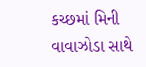કચ્છમાં મિની વાવાઝોડા સાથે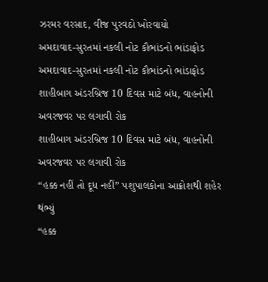ઝરમર વરસાદ, વીજ પુરવઠો ખોરવાયો
અમદાવાદ-સુરતમાં નકલી નોટ કૌભાંડનો ભાંડાફોડ
અમદાવાદ-સુરતમાં નકલી નોટ કૌભાંડનો ભાંડાફોડ
શાહીબાગ અંડરબ્રિજ 10 દિવસ માટે બંધ, વાહનોની અવરજવર પર લગાવી રોક
શાહીબાગ અંડરબ્રિજ 10 દિવસ માટે બંધ, વાહનોની અવરજવર પર લગાવી રોક
“હક્ક નહીં તો દૂધ નહીં” પશુપાલકોના આક્રોશથી શહેર થંભ્યું
“હક્ક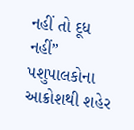નહીં તો દૂધ નહીં” પશુપાલકોના આક્રોશથી શહેર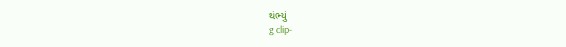થંભ્યું
g clip-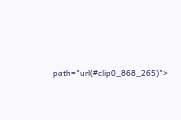path="url(#clip0_868_265)">